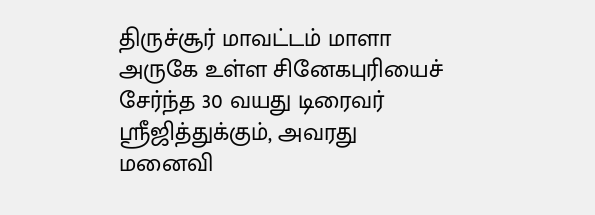திருச்சூர் மாவட்டம் மாளா அருகே உள்ள சினேகபுரியைச் சேர்ந்த 30 வயது டிரைவர் ஸ்ரீஜித்துக்கும், அவரது மனைவி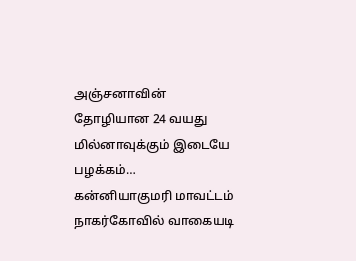அஞ்சனாவின் தோழியான 24 வயது மில்னாவுக்கும் இடையே பழக்கம்…
கன்னியாகுமரி மாவட்டம் நாகர்கோவில் வாகையடி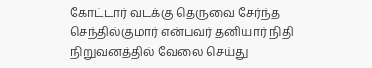கோட்டார் வடக்கு தெருவை சேர்ந்த செந்தில்குமார் என்பவர் தனியார் நிதி நிறுவனத்தில் வேலை செய்து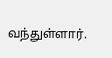வந்துள்ளார்.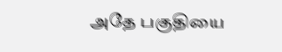அதே பகுதியை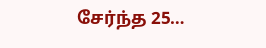சேர்ந்த 25…